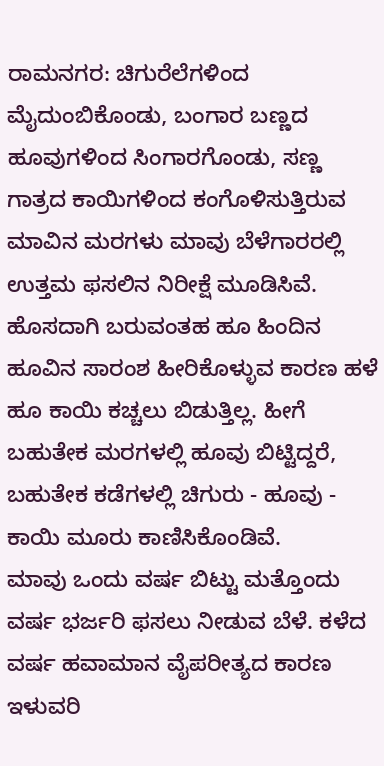ರಾಮನಗರ: ಚಿಗುರೆಲೆಗಳಿಂದ ಮೈದುಂಬಿಕೊಂಡು, ಬಂಗಾರ ಬಣ್ಣದ ಹೂವುಗಳಿಂದ ಸಿಂಗಾರಗೊಂಡು, ಸಣ್ಣ ಗಾತ್ರದ ಕಾಯಿಗಳಿಂದ ಕಂಗೊಳಿಸುತ್ತಿರುವ ಮಾವಿನ ಮರಗಳು ಮಾವು ಬೆಳೆಗಾರರಲ್ಲಿ ಉತ್ತಮ ಫಸಲಿನ ನಿರೀಕ್ಷೆ ಮೂಡಿಸಿವೆ.
ಹೊಸದಾಗಿ ಬರುವಂತಹ ಹೂ ಹಿಂದಿನ ಹೂವಿನ ಸಾರಂಶ ಹೀರಿಕೊಳ್ಳುವ ಕಾರಣ ಹಳೆ ಹೂ ಕಾಯಿ ಕಚ್ಚಲು ಬಿಡುತ್ತಿಲ್ಲ. ಹೀಗೆ ಬಹುತೇಕ ಮರಗಳಲ್ಲಿ ಹೂವು ಬಿಟ್ಟಿದ್ದರೆ, ಬಹುತೇಕ ಕಡೆಗಳಲ್ಲಿ ಚಿಗುರು - ಹೂವು - ಕಾಯಿ ಮೂರು ಕಾಣಿಸಿಕೊಂಡಿವೆ.
ಮಾವು ಒಂದು ವರ್ಷ ಬಿಟ್ಟು ಮತ್ತೊಂದು ವರ್ಷ ಭರ್ಜರಿ ಫಸಲು ನೀಡುವ ಬೆಳೆ. ಕಳೆದ ವರ್ಷ ಹವಾಮಾನ ವೈಪರೀತ್ಯದ ಕಾರಣ ಇಳುವರಿ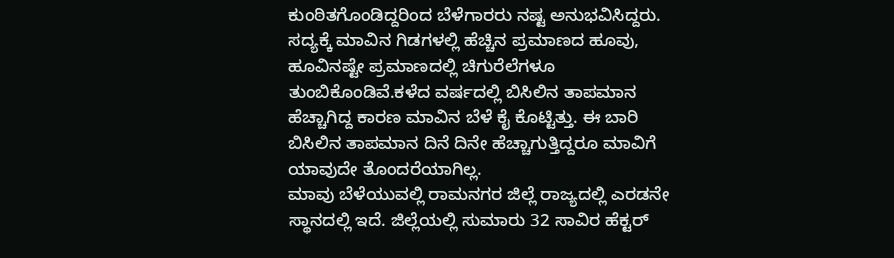ಕುಂಠಿತಗೊಂಡಿದ್ದರಿಂದ ಬೆಳೆಗಾರರು ನಷ್ಟ ಅನುಭವಿಸಿದ್ದರು. ಸದ್ಯಕ್ಕೆ ಮಾವಿನ ಗಿಡಗಳಲ್ಲಿ ಹೆಚ್ಚಿನ ಪ್ರಮಾಣದ ಹೂವು, ಹೂವಿನಷ್ಟೇ ಪ್ರಮಾಣದಲ್ಲಿ ಚಿಗುರೆಲೆಗಳೂ ತುಂಬಿಕೊಂಡಿವೆ.ಕಳೆದ ವರ್ಷದಲ್ಲಿ ಬಿಸಿಲಿನ ತಾಪಮಾನ ಹೆಚ್ಚಾಗಿದ್ದ ಕಾರಣ ಮಾವಿನ ಬೆಳೆ ಕೈ ಕೊಟ್ಟಿತ್ತು. ಈ ಬಾರಿ ಬಿಸಿಲಿನ ತಾಪಮಾನ ದಿನೆ ದಿನೇ ಹೆಚ್ಚಾಗುತ್ತಿದ್ದರೂ ಮಾವಿಗೆ ಯಾವುದೇ ತೊಂದರೆಯಾಗಿಲ್ಲ.
ಮಾವು ಬೆಳೆಯುವಲ್ಲಿ ರಾಮನಗರ ಜಿಲ್ಲೆ ರಾಜ್ಯದಲ್ಲಿ ಎರಡನೇ ಸ್ಥಾನದಲ್ಲಿ ಇದೆ. ಜಿಲ್ಲೆಯಲ್ಲಿ ಸುಮಾರು 32 ಸಾವಿರ ಹೆಕ್ಟರ್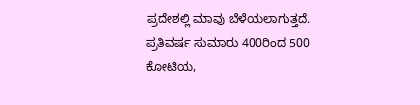ಪ್ರದೇಶಲ್ಲಿ ಮಾವು ಬೆಳೆಯಲಾಗುತ್ತದೆ. ಪ್ರತಿವರ್ಷ ಸುಮಾರು 400ರಿಂದ 500 ಕೋಟಿಯ,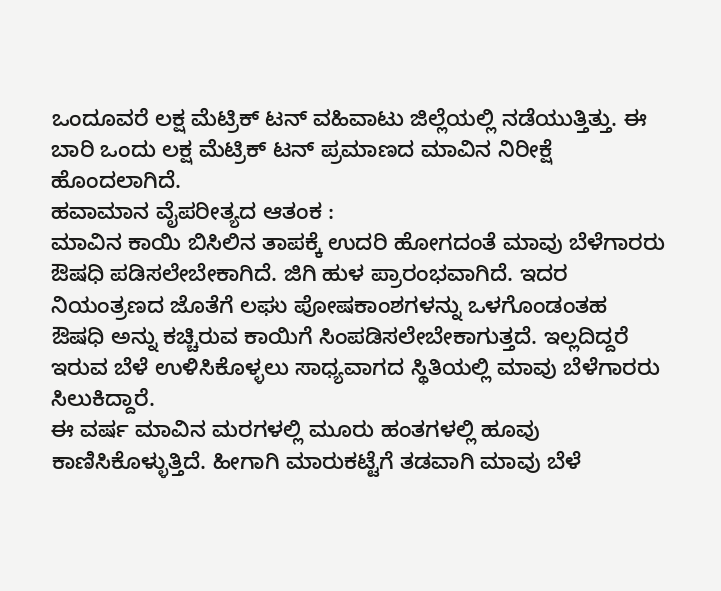ಒಂದೂವರೆ ಲಕ್ಷ ಮೆಟ್ರಿಕ್ ಟನ್ ವಹಿವಾಟು ಜಿಲ್ಲೆಯಲ್ಲಿ ನಡೆಯುತ್ತಿತ್ತು. ಈ ಬಾರಿ ಒಂದು ಲಕ್ಷ ಮೆಟ್ರಿಕ್ ಟನ್ ಪ್ರಮಾಣದ ಮಾವಿನ ನಿರೀಕ್ಷೆ ಹೊಂದಲಾಗಿದೆ.
ಹವಾಮಾನ ವೈಪರೀತ್ಯದ ಆತಂಕ :
ಮಾವಿನ ಕಾಯಿ ಬಿಸಿಲಿನ ತಾಪಕ್ಕೆ ಉದರಿ ಹೋಗದಂತೆ ಮಾವು ಬೆಳೆಗಾರರು ಔಷಧಿ ಪಡಿಸಲೇಬೇಕಾಗಿದೆ. ಜಿಗಿ ಹುಳ ಪ್ರಾರಂಭವಾಗಿದೆ. ಇದರ ನಿಯಂತ್ರಣದ ಜೊತೆಗೆ ಲಘು ಪೋಷಕಾಂಶಗಳನ್ನು ಒಳಗೊಂಡಂತಹ ಔಷಧಿ ಅನ್ನು ಕಚ್ಚಿರುವ ಕಾಯಿಗೆ ಸಿಂಪಡಿಸಲೇಬೇಕಾಗುತ್ತದೆ. ಇಲ್ಲದಿದ್ದರೆ ಇರುವ ಬೆಳೆ ಉಳಿಸಿಕೊಳ್ಳಲು ಸಾಧ್ಯವಾಗದ ಸ್ಥಿತಿಯಲ್ಲಿ ಮಾವು ಬೆಳೆಗಾರರು ಸಿಲುಕಿದ್ದಾರೆ.
ಈ ವರ್ಷ ಮಾವಿನ ಮರಗಳಲ್ಲಿ ಮೂರು ಹಂತಗಳಲ್ಲಿ ಹೂವು ಕಾಣಿಸಿಕೊಳ್ಳುತ್ತಿದೆ. ಹೀಗಾಗಿ ಮಾರುಕಟ್ಟೆಗೆ ತಡವಾಗಿ ಮಾವು ಬೆಳೆ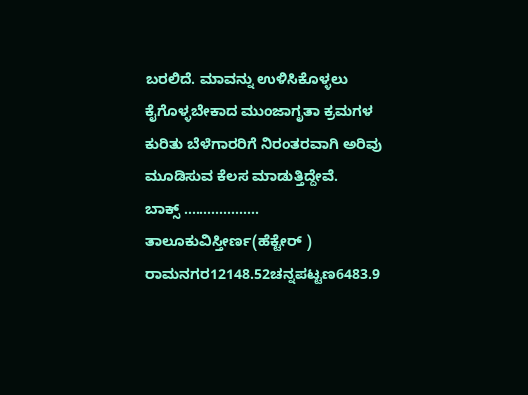ಬರಲಿದೆ. ಮಾವನ್ನು ಉಳಿಸಿಕೊಳ್ಳಲು ಕೈಗೊಳ್ಳಬೇಕಾದ ಮುಂಜಾಗೃತಾ ಕ್ರಮಗಳ ಕುರಿತು ಬೆಳೆಗಾರರಿಗೆ ನಿರಂತರವಾಗಿ ಅರಿವು ಮೂಡಿಸುವ ಕೆಲಸ ಮಾಡುತ್ತಿದ್ದೇವೆ.
ಬಾಕ್ಸ್ ...................
ತಾಲೂಕುವಿಸ್ತೀರ್ಣ(ಹೆಕ್ಟೇರ್ )
ರಾಮನಗರ12148.52ಚನ್ನಪಟ್ಟಣ6483.9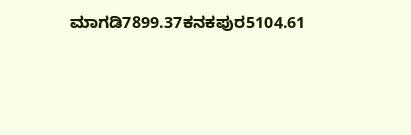ಮಾಗಡಿ7899.37ಕನಕಪುರ5104.61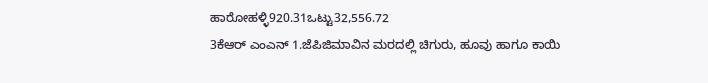ಹಾರೋಹಳ್ಳಿ920.31ಒಟ್ಟು32,556.72
3ಕೆಆರ್ ಎಂಎನ್ 1.ಜೆಪಿಜಿಮಾವಿನ ಮರದಲ್ಲಿ ಚಿಗುರು, ಹೂವು ಹಾಗೂ ಕಾಯಿ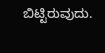ಬಿಟ್ಟಿರುವುದು.